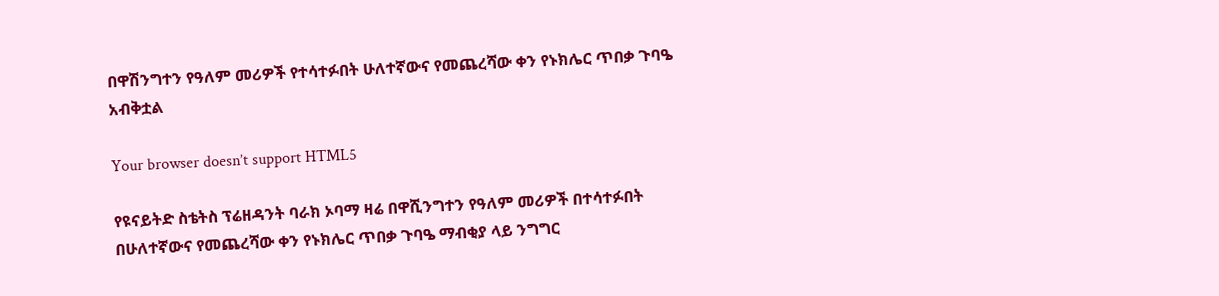በዋሽንግተን የዓለም መሪዎች የተሳተፉበት ሁለተኛውና የመጨረሻው ቀን የኑክሌር ጥበቃ ጉባዔ አብቅቷል

Your browser doesn’t support HTML5

የዩናይትድ ስቴትስ ፕሬዘዳንት ባራክ ኦባማ ዛሬ በዋሺንግተን የዓለም መሪዎች በተሳተፉበት በሁለተኛውና የመጨረሻው ቀን የኑክሌር ጥበቃ ጉባዔ ማብቂያ ላይ ንግግር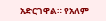አድርገዋል። የአለም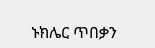ኑክሌር ጥበቃን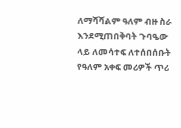ለማሻሻልም ዓለም ብዙ ስራ እንደሚጠበቅባት ጉባዔው ላይ ለመሳተፍ ለተሰበሰቡት የዓለም አቀፍ መሪዎች ጥሪ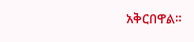አቅርበዋል።